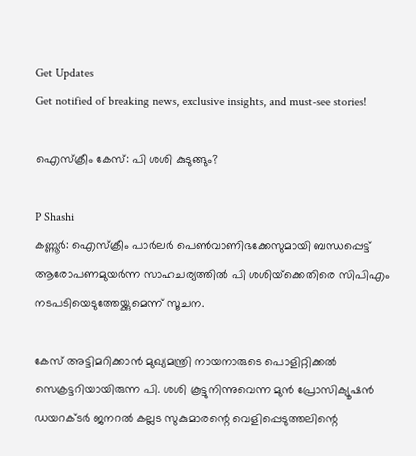Get Updates
Get notified of breaking news, exclusive insights, and must-see stories!

ഐസ്‌ക്രീം കേസ്: പി ശശി കുടുങ്ങും?

P Shashi
കണ്ണൂര്‍: ഐസ്‌ക്രീം പാര്‍ലര്‍ പെണ്‍വാണിഭക്കേസുമായി ബന്ധപ്പെട്ട് ആരോപണമുയര്‍ന്ന സാഹചര്യത്തില്‍ പി ശശിയ്‌ക്കെതിരെ സിപിഎം നടപടിയെടുത്തേയ്ക്കുമെന്ന് സൂചന.

കേസ് അട്ടിമറിക്കാന്‍ മുഖ്യമന്ത്രി നായനാരുടെ പൊളിറ്റിക്കല്‍ സെക്രട്ടറിയായിരുന്ന പി. ശശി കൂട്ടുനിന്നുവെന്ന മുന്‍ പ്രോസിക്യൂഷന്‍ ഡയറക്ടര്‍ ജനറല്‍ കല്ലട സുകുമാരന്റെ വെളിപ്പെടുത്തലിന്റെ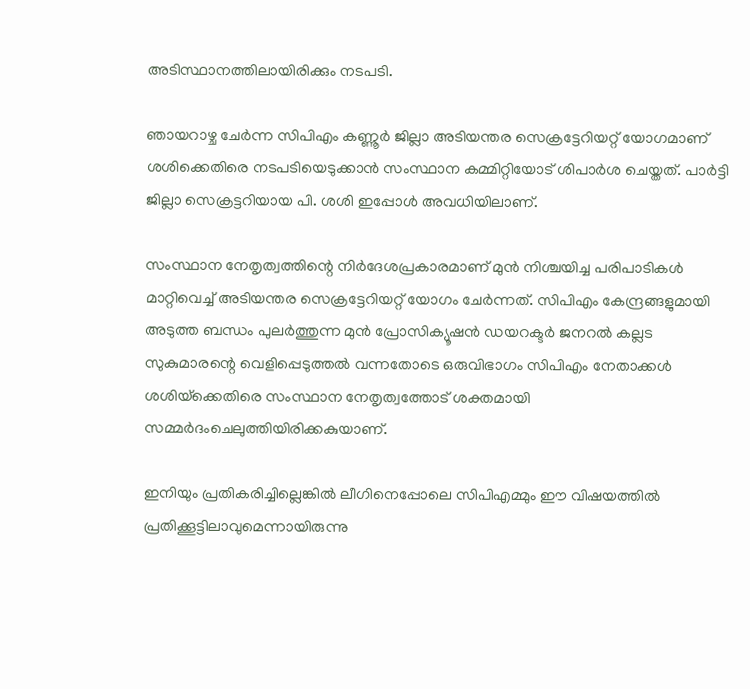അടിസ്ഥാനത്തിലായിരിക്കും നടപടി.

ഞായറാഴ്ച ചേര്‍ന്ന സിപിഎം കണ്ണൂര്‍ ജില്ലാ അടിയന്തര സെക്രട്ടേറിയറ്റ് യോഗമാണ് ശശിക്കെതിരെ നടപടിയെടുക്കാന്‍ സംസ്ഥാന കമ്മിറ്റിയോട് ശിപാര്‍ശ ചെയ്തത്. പാര്‍ട്ടി ജില്ലാ സെക്രട്ടറിയായ പി. ശശി ഇപ്പോള്‍ അവധിയിലാണ്.

സംസ്ഥാന നേതൃത്വത്തിന്റെ നിര്‍ദേശപ്രകാരമാണ് മുന്‍ നിശ്ചയിച്ച പരിപാടികള്‍ മാറ്റിവെച്ച് അടിയന്തര സെക്രട്ടേറിയറ്റ് യോഗം ചേര്‍ന്നത്. സിപിഎം കേന്ദ്രങ്ങളുമായി അടുത്ത ബന്ധം പുലര്‍ത്തുന്ന മുന്‍ പ്രോസിക്യൂഷന്‍ ഡയറക്ടര്‍ ജനറല്‍ കല്ലട സുകുമാരന്റെ വെളിപ്പെടുത്തല്‍ വന്നതോടെ ഒരുവിഭാഗം സിപിഎം നേതാക്കള്‍ ശശിയ്‌ക്കെതിരെ സംസ്ഥാന നേതൃത്വത്തോട് ശക്തമായി സമ്മര്‍ദംചെലുത്തിയിരിക്കകുയാണ്.

ഇനിയും പ്രതികരിച്ചില്ലെങ്കില്‍ ലീഗിനെപ്പോലെ സിപിഎമ്മും ഈ വിഷയത്തില്‍ പ്രതിക്കൂട്ടിലാവുമെന്നായിരുന്നു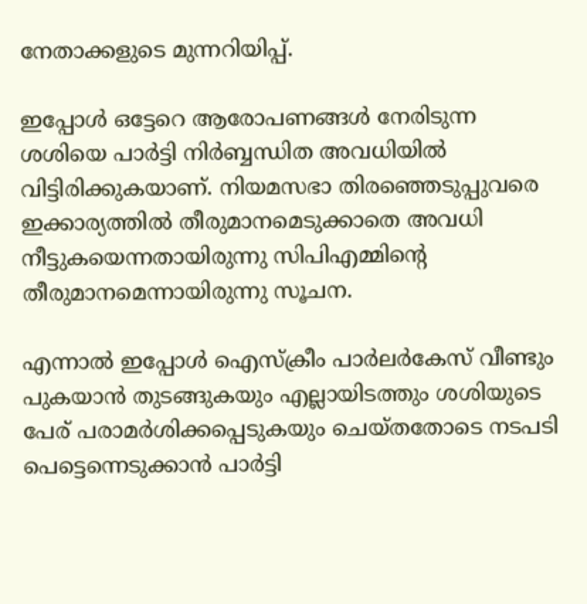നേതാക്കളുടെ മുന്നറിയിപ്പ്.

ഇപ്പോള്‍ ഒട്ടേറെ ആരോപണങ്ങള്‍ നേരിടുന്ന ശശിയെ പാര്‍ട്ടി നിര്‍ബ്ബന്ധിത അവധിയില്‍ വിട്ടിരിക്കുകയാണ്. നിയമസഭാ തിരഞ്ഞെടുപ്പുവരെ ഇക്കാര്യത്തില്‍ തീരുമാനമെടുക്കാതെ അവധി നീട്ടുകയെന്നതായിരുന്നു സിപിഎമ്മിന്റെ തീരുമാനമെന്നായിരുന്നു സൂചന.

എന്നാല്‍ ഇപ്പോള്‍ ഐസ്‌ക്രീം പാര്‍ലര്‍കേസ് വീണ്ടും പുകയാന്‍ തുടങ്ങുകയും എല്ലായിടത്തും ശശിയുടെ പേര് പരാമര്‍ശിക്കപ്പെടുകയും ചെയ്തതോടെ നടപടി പെട്ടെന്നെടുക്കാന്‍ പാര്‍ട്ടി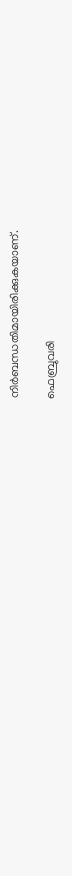നിര്‍ബന്ധതിമായിരിക്കുകയാണ്.

ഫെബ്രുവരി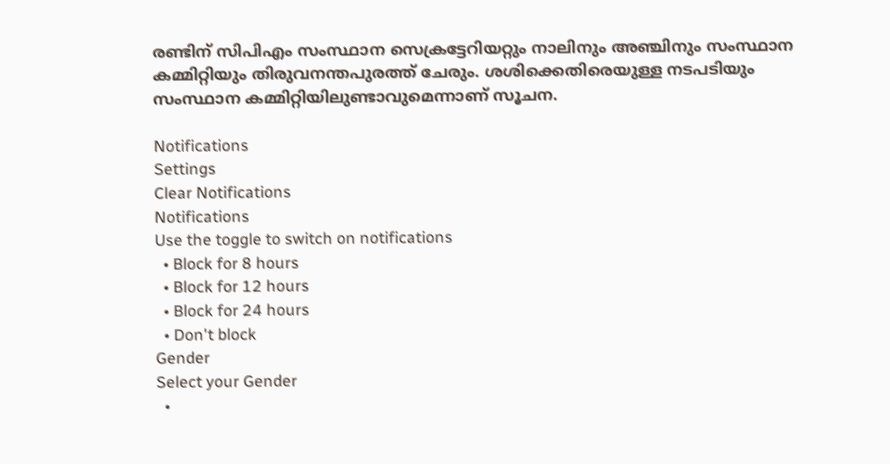രണ്ടിന് സിപിഎം സംസ്ഥാന സെക്രട്ടേറിയറ്റും നാലിനും അഞ്ചിനും സംസ്ഥാന കമ്മിറ്റിയും തിരുവനന്തപുരത്ത് ചേരും. ശശിക്കെതിരെയുള്ള നടപടിയും സംസ്ഥാന കമ്മിറ്റിയിലുണ്ടാവുമെന്നാണ് സൂചന.

Notifications
Settings
Clear Notifications
Notifications
Use the toggle to switch on notifications
  • Block for 8 hours
  • Block for 12 hours
  • Block for 24 hours
  • Don't block
Gender
Select your Gender
  •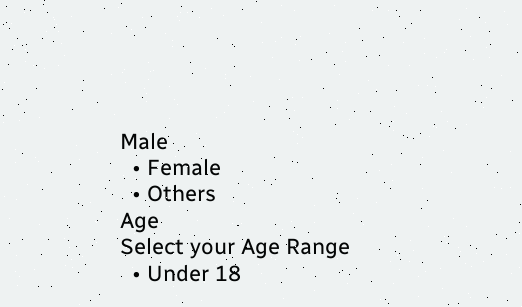Male
  • Female
  • Others
Age
Select your Age Range
  • Under 18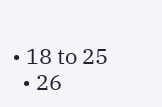• 18 to 25
  • 26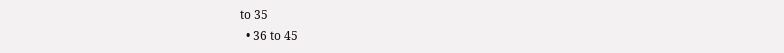to 35
  • 36 to 45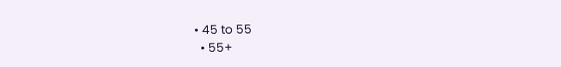• 45 to 55
  • 55+